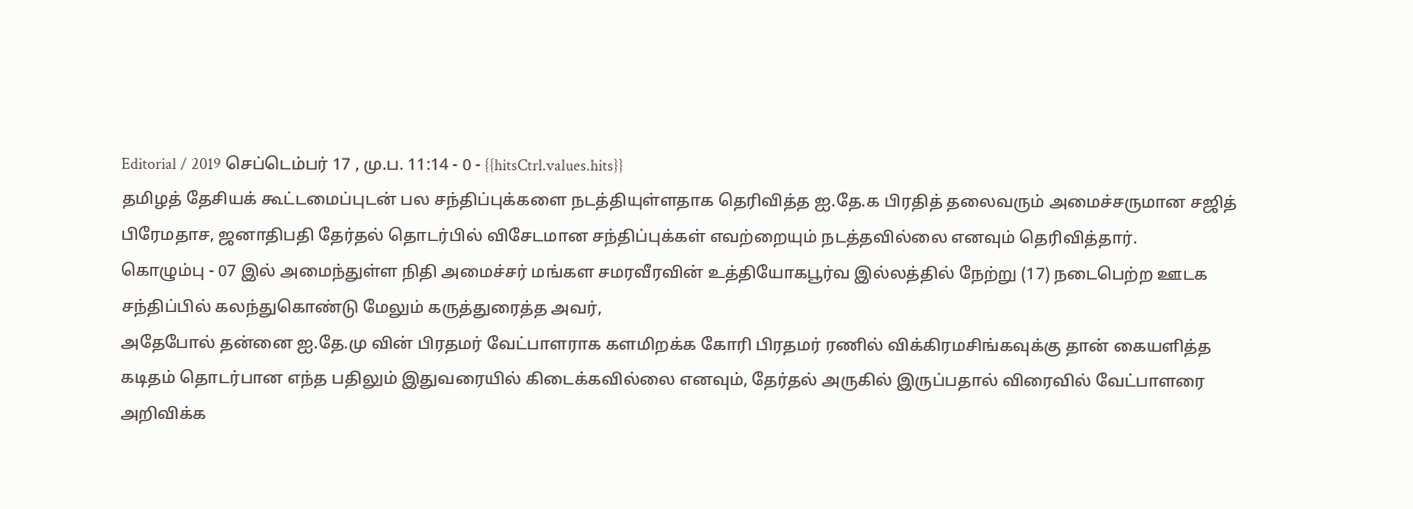Editorial / 2019 செப்டெம்பர் 17 , மு.ப. 11:14 - 0 - {{hitsCtrl.values.hits}}
தமிழத் தேசியக் கூட்டமைப்புடன் பல சந்திப்புக்களை நடத்தியுள்ளதாக தெரிவித்த ஐ.தே.க பிரதித் தலைவரும் அமைச்சருமான சஜித் பிரேமதாச, ஜனாதிபதி தேர்தல் தொடர்பில் விசேடமான சந்திப்புக்கள் எவற்றையும் நடத்தவில்லை எனவும் தெரிவித்தார்.
கொழும்பு - 07 இல் அமைந்துள்ள நிதி அமைச்சர் மங்கள சமரவீரவின் உத்தியோகபூர்வ இல்லத்தில் நேற்று (17) நடைபெற்ற ஊடக சந்திப்பில் கலந்துகொண்டு மேலும் கருத்துரைத்த அவர்,
அதேபோல் தன்னை ஐ.தே.மு வின் பிரதமர் வேட்பாளராக களமிறக்க கோரி பிரதமர் ரணில் விக்கிரமசிங்கவுக்கு தான் கையளித்த கடிதம் தொடர்பான எந்த பதிலும் இதுவரையில் கிடைக்கவில்லை எனவும், தேர்தல் அருகில் இருப்பதால் விரைவில் வேட்பாளரை அறிவிக்க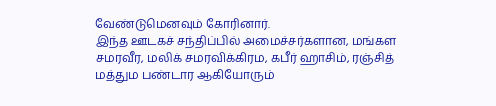வேண்டுமெனவும் கோரினார்.
இந்த ஊடகச் சந்திப்பில் அமைச்சர்களான, மங்கள சமரவீர, மலிக் சமரவிக்கிரம, கபீர் ஹாசிம், ரஞ்சித் மத்தும பண்டார ஆகியோரும்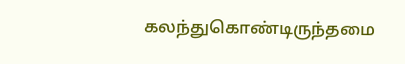கலந்துகொண்டிருந்தமை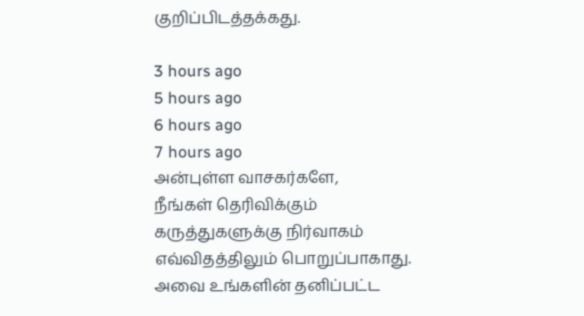குறிப்பிடத்தக்கது.

3 hours ago
5 hours ago
6 hours ago
7 hours ago
அன்புள்ள வாசகர்களே,
நீங்கள் தெரிவிக்கும் கருத்துகளுக்கு நிர்வாகம் எவ்விதத்திலும் பொறுப்பாகாது. அவை உங்களின் தனிப்பட்ட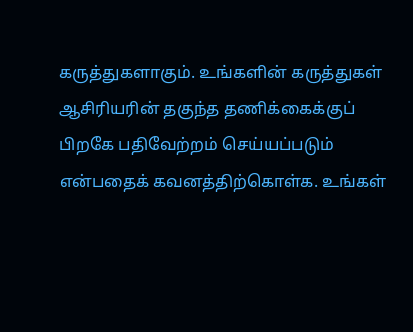கருத்துகளாகும். உங்களின் கருத்துகள் ஆசிரியரின் தகுந்த தணிக்கைக்குப் பிறகே பதிவேற்றம் செய்யப்படும் என்பதைக் கவனத்திற்கொள்க. உங்கள்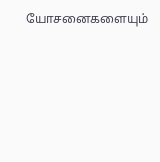யோசனைகளையும்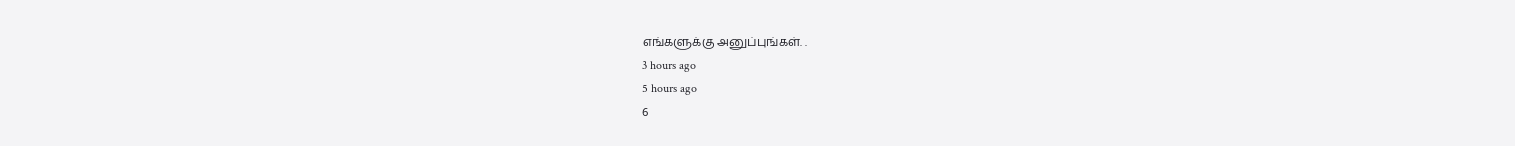எங்களுக்கு அனுப்புங்கள். .
3 hours ago
5 hours ago
6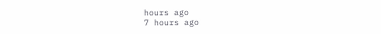hours ago
7 hours ago